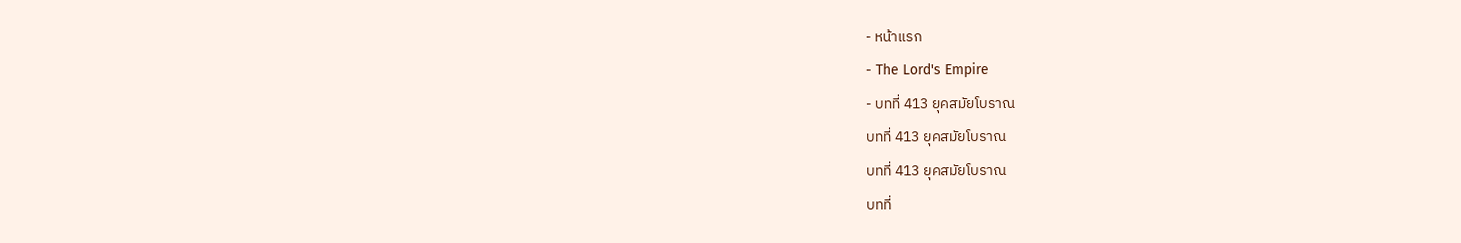- หน้าแรก
- The Lord's Empire
- บทที่ 413 ยุคสมัยโบราณ
บทที่ 413 ยุคสมัยโบราณ
บทที่ 413 ยุคสมัยโบราณ
บทที่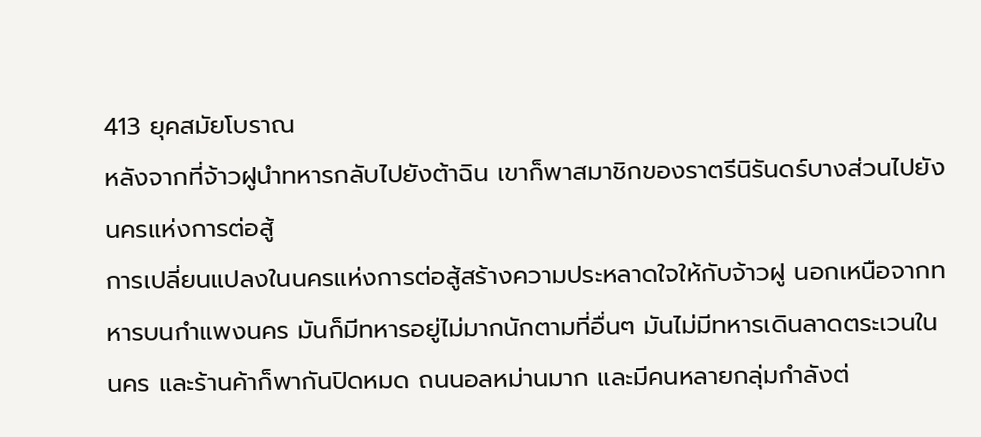413 ยุคสมัยโบราณ
หลังจากที่จ้าวฝูนำทหารกลับไปยังต้าฉิน เขาก็พาสมาชิกของราตรีนิรันดร์บางส่วนไปยังนครแห่งการต่อสู้
การเปลี่ยนแปลงในนครแห่งการต่อสู้สร้างความประหลาดใจให้กับจ้าวฝู นอกเหนือจากทหารบนกำแพงนคร มันก็มีทหารอยู่ไม่มากนักตามที่อื่นๆ มันไม่มีทหารเดินลาดตระเวนในนคร และร้านค้าก็พากันปิดหมด ถนนอลหม่านมาก และมีคนหลายกลุ่มกำลังต่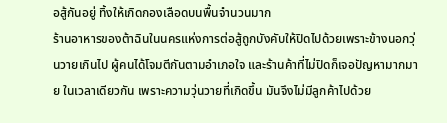อสู้กันอยู่ ทิ้งให้เกิดกองเลือดบนพื้นจำนวนมาก
ร้านอาหารของต้าฉินในนครแห่งการต่อสู้ถูกบังคับให้ปิดไปด้วยเพราะข้างนอกวุ่นวายเกินไป ผู้คนได้โจมตีกันตามอำเภอใจ และร้านค้าที่ไม่ปิดก็เจอปัญหามากมาย ในเวลาเดียวกัน เพราะความวุ่นวายที่เกิดขึ้น มันจึงไม่มีลูกค้าไปด้วย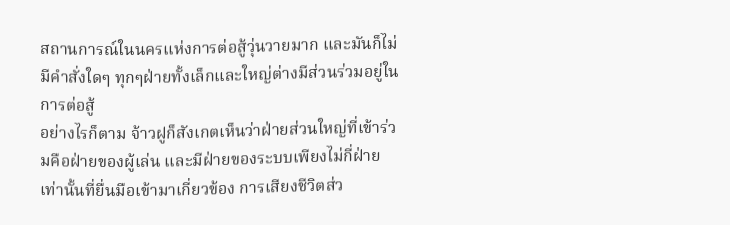สถานการณ์ในนครแห่งการต่อสู้วุ่นวายมาก และมันก็ไม่มีคำสั่งใดๆ ทุกๆฝ่ายทั้งเล็กและใหญ่ต่างมีส่วนร่วมอยู่ในการต่อสู้
อย่างไรก็ตาม จ้าวฝูก็สังเกตเห็นว่าฝ่ายส่วนใหญ่ที่เข้าร่วมคือฝ่ายของผู้เล่น และมีฝ่ายของระบบเพียงไม่กี่ฝ่ายเท่านั้นที่ยื่นมือเข้ามาเกี่ยวข้อง การเสียงชีวิตส่ว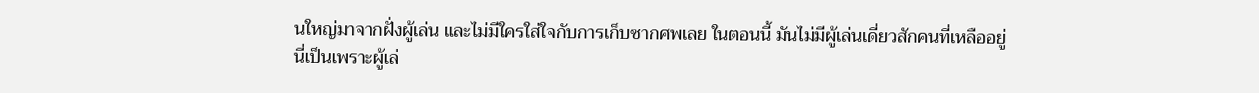นใหญ่มาจากฝั่งผู้เล่น และไม่มีใครใส่ใจกับการเก็บซากศพเลย ในตอนนี้ มันไม่มีผู้เล่นเดี่ยวสักคนที่เหลืออยู่
นี่เป็นเพราะผู้เล่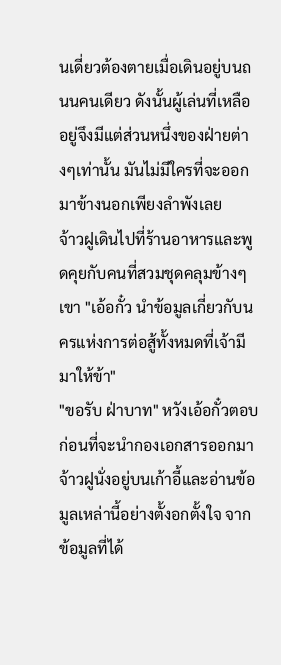นเดี่ยวต้องตายเมื่อเดินอยู่บนถนนคนเดียว ดังนั้นผู้เล่นที่เหลืออยู่จึงมีแต่ส่วนหนึ่งของฝ่ายต่างๆเท่านั้น มันไม่มีใครที่จะออกมาข้างนอกเพียงลำพังเลย
จ้าวฝูเดินไปที่ร้านอาหารและพูดคุยกับคนที่สวมชุดคลุมข้างๆเขา "เอ้อกั๋ว นำข้อมูลเกี่ยวกับนครแห่งการต่อสู้ทั้งหมดที่เจ้ามีมาให้ข้า"
"ขอรับ ฝ่าบาท" หวังเอ้อกั๋วตอบก่อนที่จะนำกองเอกสารออกมา จ้าวฝูนั่งอยู่บนเก้าอี้และอ่านข้อมูลเหล่านี้อย่างตั้งอกตั้งใจ จากข้อมูลที่ได้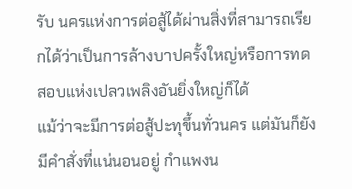รับ นครแห่งการต่อสู้ได้ผ่านสิ่งที่สามารถเรียกได้ว่าเป็นการล้างบาปครั้งใหญ่หรือการทดสอบแห่งเปลวเพลิงอันยิ่งใหญ่ก็ได้
แม้ว่าจะมีการต่อสู้ปะทุขึ้นทั่วนคร แต่มันก็ยังมีคำสั่งที่แน่นอนอยู่ กำแพงน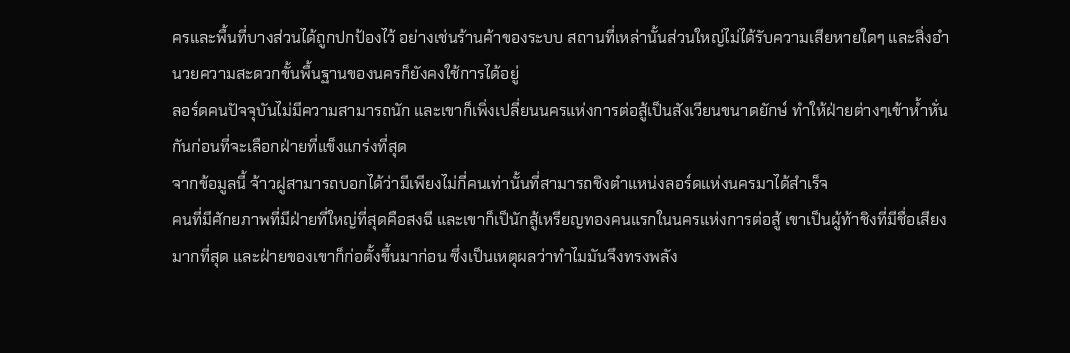ครและพื้นที่บางส่วนได้ถูกปกป้องไว้ อย่างเช่นร้านค้าของระบบ สถานที่เหล่านั้นส่วนใหญ่ไม่ได้รับความเสียหายใดๆ และสิ่งอำนวยความสะดวกขั้นพื้นฐานของนครก็ยังคงใช้การได้อยู่
ลอร์ดคนปัจจุบันไม่มีความสามารถนัก และเขาก็เพิ่งเปลี่ยนนครแห่งการต่อสู้เป็นสังเวียนขนาดยักษ์ ทำให้ฝ่ายต่างๆเข้าห้ำหั่นกันก่อนที่จะเลือกฝ่ายที่แข็งแกร่งที่สุด
จากข้อมูลนี้ จ้าวฝูสามารถบอกได้ว่ามีเพียงไม่กี่คนเท่านั้นที่สามารถชิงตำแหน่งลอร์ดแห่งนครมาได้สำเร็จ
คนที่มีศักยภาพที่มีฝ่ายที่ใหญ่ที่สุดคือสงฉี และเขาก็เป็นักสู้เหรียญทองคนแรกในนครแห่งการต่อสู้ เขาเป็นผู้ท้าชิงที่มีชื่อเสียงมากที่สุด และฝ่ายของเขาก็ก่อตั้งขึ้นมาก่อน ซึ่งเป็นเหตุผลว่าทำไมมันจึงทรงพลัง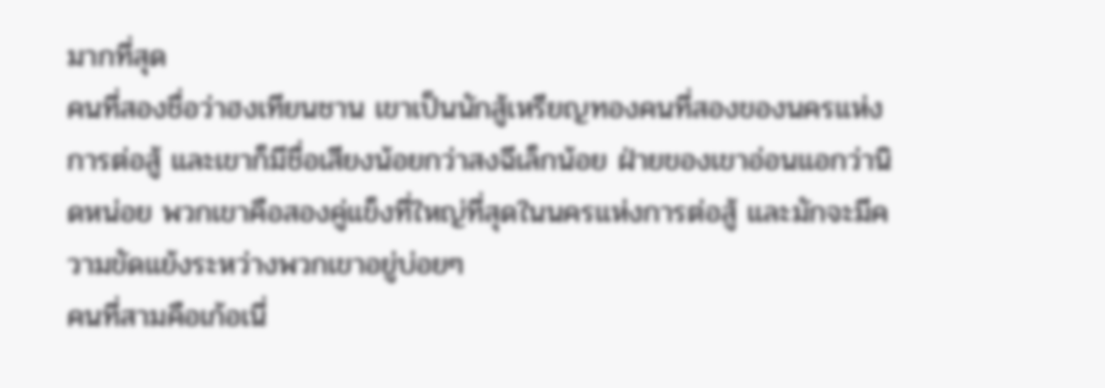มากที่สุด
คนที่สองชื่อว่าฮงเทียนชาน เขาเป็นนักสู้เหรียญทองคนที่สองของนครแห่งการต่อสู้ และเขาก็มีชื่อเสียงน้อยกว่าสงฉีเล็กน้อย ฝ่ายของเขาอ่อนแอกว่านิดหน่อย พวกเขาคือสองคู่แข็งที่ใหญ่ที่สุดในนครแห่งการต่อสู้ และมักจะมีความขัดแย้งระหว่างพวกเขาอยู่บ่อยๆ
คนที่สามคือเก้อเนี่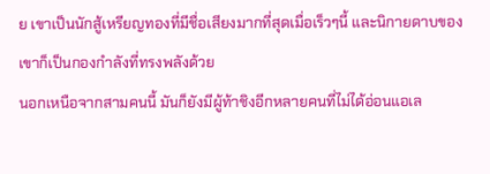ย เขาเป็นนักสู้เหรียญทองที่มีชื่อเสียงมากที่สุดเมื่อเร็วๆนี้ และนิกายดาบของเขาก็เป็นกองกำลังที่ทรงพลังด้วย
นอกเหนือจากสามคนนี้ มันก็ยังมีผู้ท้าชิงอีกหลายคนที่ไม่ได้อ่อนแอเล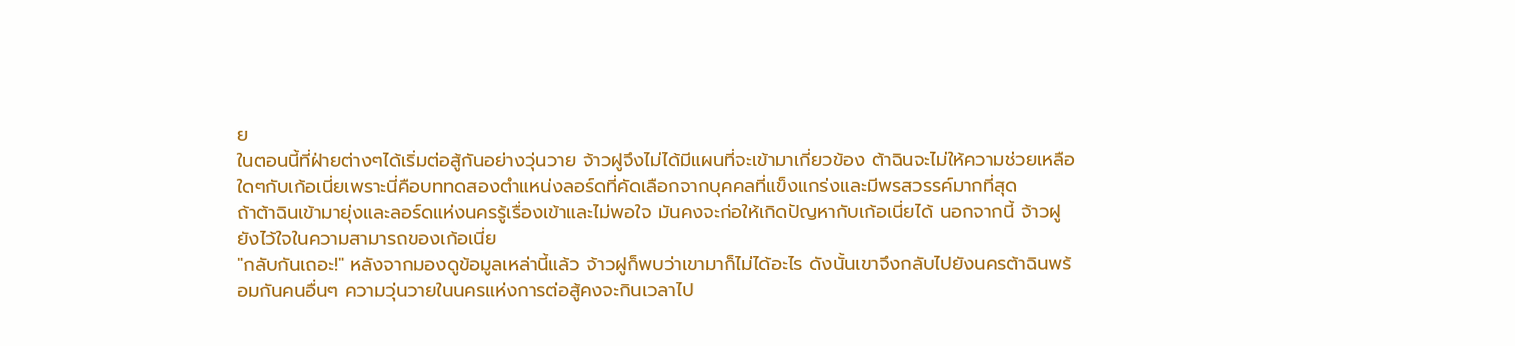ย
ในตอนนี้ที่ฝ่ายต่างๆได้เริ่มต่อสู้กันอย่างวุ่นวาย จ้าวฝูจึงไม่ได้มีแผนที่จะเข้ามาเกี่ยวข้อง ต้าฉินจะไม่ให้ความช่วยเหลือใดๆกับเก้อเนี่ยเพราะนี่คือบททดสองตำแหน่งลอร์ดที่คัดเลือกจากบุคคลที่แข็งแกร่งและมีพรสวรรค์มากที่สุด
ถ้าต้าฉินเข้ามายุ่งและลอร์ดแห่งนครรู้เรื่องเข้าและไม่พอใจ มันคงจะก่อให้เกิดปัญหากับเก้อเนี่ยได้ นอกจากนี้ จ้าวฝูยังไว้ใจในความสามารถของเก้อเนี่ย
"กลับกันเถอะ!" หลังจากมองดูข้อมูลเหล่านี้แล้ว จ้าวฝูก็พบว่าเขามาก็ไม่ได้อะไร ดังนั้นเขาจึงกลับไปยังนครต้าฉินพร้อมกันคนอื่นๆ ความวุ่นวายในนครแห่งการต่อสู้คงจะกินเวลาไป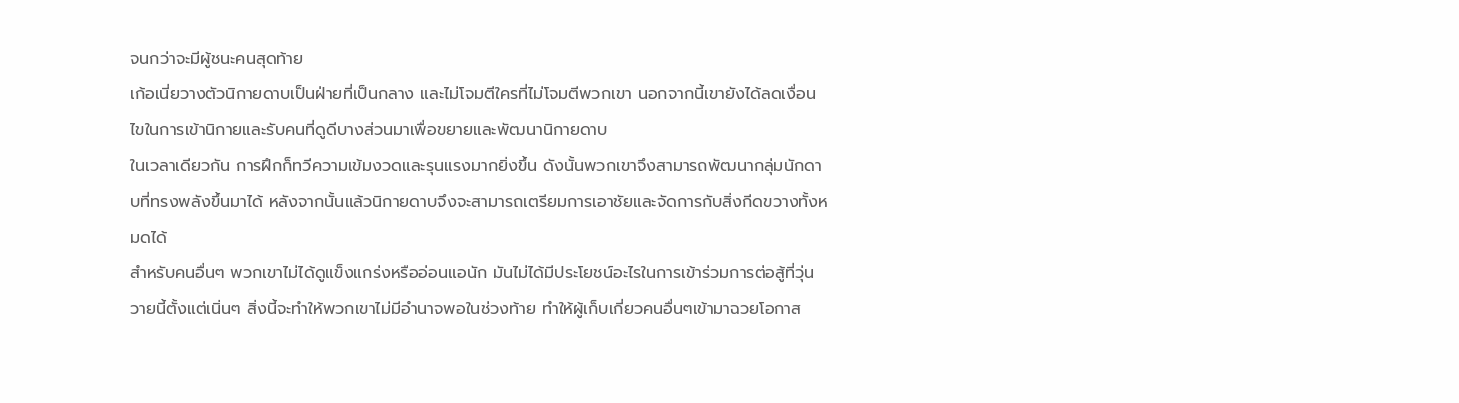จนกว่าจะมีผู้ชนะคนสุดท้าย
เก้อเนี่ยวางตัวนิกายดาบเป็นฝ่ายที่เป็นกลาง และไม่โจมตีใครที่ไม่โจมตีพวกเขา นอกจากนี้เขายังได้ลดเงื่อนไขในการเข้านิกายและรับคนที่ดูดีบางส่วนมาเพื่อขยายและพัฒนานิกายดาบ
ในเวลาเดียวกัน การฝึกก็ทวีความเข้มงวดและรุนแรงมากยิ่งขึ้น ดังนั้นพวกเขาจึงสามารถพัฒนากลุ่มนักดาบที่ทรงพลังขึ้นมาได้ หลังจากนั้นแล้วนิกายดาบจึงจะสามารถเตรียมการเอาชัยและจัดการกับสิ่งกีดขวางทั้งหมดได้
สำหรับคนอื่นๆ พวกเขาไม่ได้ดูแข็งแกร่งหรืออ่อนแอนัก มันไม่ได้มีประโยชน์อะไรในการเข้าร่วมการต่อสู้ที่วุ่นวายนี้ตั้งแต่เนิ่นๆ สิ่งนี้จะทำให้พวกเขาไม่มีอำนาจพอในช่วงท้าย ทำให้ผู้เก็บเกี่ยวคนอื่นๆเข้ามาฉวยโอกาส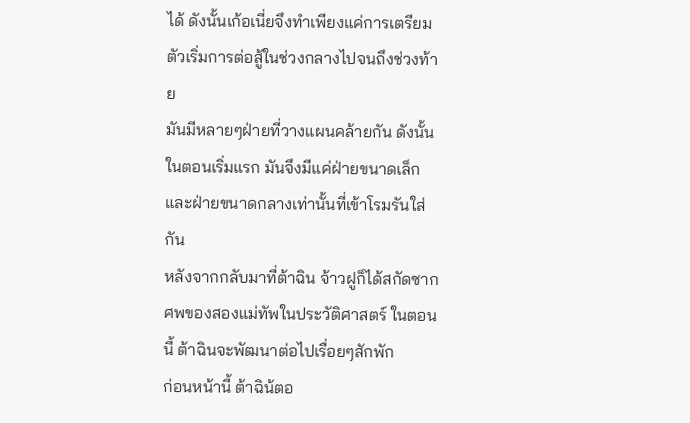ได้ ดังนั้นเก้อเนี่ยจึงทำเพียงแค่การเตรียมตัวเริ่มการต่อสู้ในช่วงกลางไปจนถึงช่วงท้าย
มันมีหลายๆฝ่ายที่วางแผนคล้ายกัน ดังนั้นในตอนเริ่มแรก มันจึงมีแค่ฝ่ายขนาดเล็กและฝ่ายขนาดกลางเท่านั้นที่เข้าโรมรันใส่กัน
หลังจากกลับมาที่ต้าฉิน จ้าวฝูก็ได้สกัดซากศพของสองแม่ทัพในประวัติศาสตร์ ในตอนนี้ ต้าฉินจะพัฒนาต่อไปเรื่อยๆสักพัก
ก่อนหน้านี้ ต้าฉิน้ตอ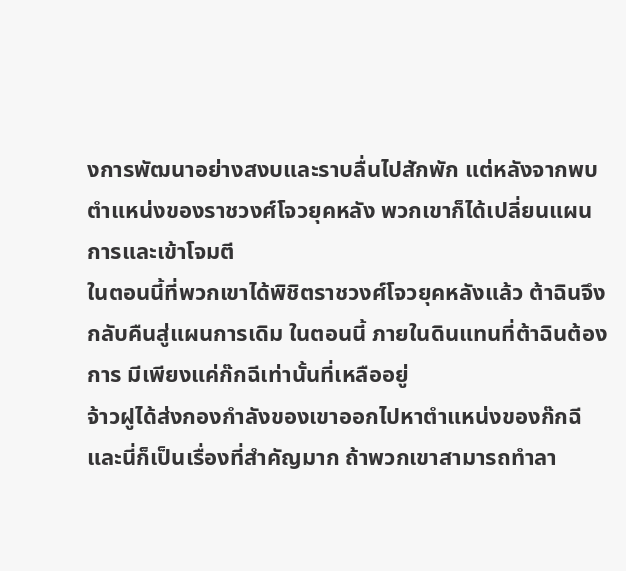งการพัฒนาอย่างสงบและราบลื่นไปสักพัก แต่หลังจากพบตำแหน่งของราชวงศ์โจวยุคหลัง พวกเขาก็ได้เปลี่ยนแผนการและเข้าโจมตี
ในตอนนี้ที่พวกเขาได้พิชิตราชวงศ์โจวยุคหลังแล้ว ต้าฉินจึงกลับคืนสู่แผนการเดิม ในตอนนี้ ภายในดินแทนที่ต้าฉินต้องการ มีเพียงแค่ก๊กฉีเท่านั้นที่เหลืออยู่
จ้าวฝูได้ส่งกองกำลังของเขาออกไปหาตำแหน่งของก๊กฉี และนี่ก็เป็นเรื่องที่สำคัญมาก ถ้าพวกเขาสามารถทำลา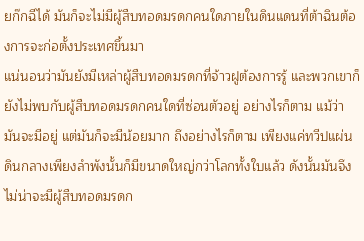ยก๊กฉีได้ มันก็จะไม่มีผู้สืบทอดมรดกคนใดภายในดินแดนที่ต้าฉินต้องการจะก่อตั้งประเทศขึ้นมา
แน่นอนว่ามันยังมีเหล่าผู้สืบทอดมรดกที่จ้าวฝูต้องการรู้ และพวกเขาก็ยังไม่พบกับผู้สืบทอดมรดกคนใดที่ซ่อนตัวอยู่ อย่างไรก็ตาม แม้ว่ามันจะมีอยู่ แต่มันก็จะมีน้อยมาก ถึงอย่างไรก็ตาม เพียงแค่ทวีปแผ่นดินกลางเพียงลำพังนั้นก็มีขนาดใหญ่กว่าโลกทั้งใบแล้ว ดังนั้นมันจึงไม่น่าจะมีผู้สืบทอดมรดก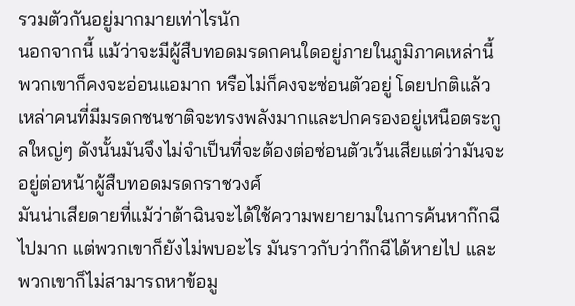รวมตัวกันอยู่มากมายเท่าไรนัก
นอกจากนี้ แม้ว่าจะมีผู้สืบทอดมรดกคนใดอยู่ภายในภูมิภาคเหล่านี้ พวกเขาก็คงจะอ่อนแอมาก หรือไม่ก็คงจะซ่อนตัวอยู่ โดยปกติแล้ว เหล่าคนที่มีมรดกชนชาติจะทรงพลังมากและปกครองอยู่เหนือตระกูลใหญ่ๆ ดังนั้นมันจึงไม่จำเป็นที่จะต้องต่อซ่อนตัวเว้นเสียแต่ว่ามันจะอยู่ต่อหน้าผู้สืบทอดมรดกราชวงศ์
มันน่าเสียดายที่แม้ว่าต้าฉินจะได้ใช้ความพยายามในการค้นหาก๊กฉีไปมาก แต่พวกเขาก็ยังไม่พบอะไร มันราวกับว่าก๊กฉีได้หายไป และพวกเขาก็ไม่สามารถหาข้อมู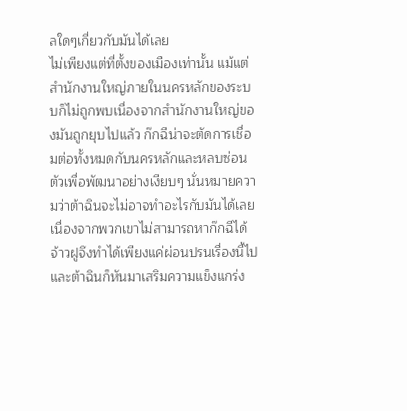ลใดๆเกี่ยวกับมันได้เลย
ไม่เพียงแต่ที่ตั้งของเมืองเท่านั้น แม้แต่สำนักงานใหญ่ภายในนครหลักของระบบก็ไม่ถูกพบเนื่องจากสำนักงานใหญ่ของมันถูกยุบไปแล้ว ก๊กฉีน่าจะตัดการเชื่อมต่อทั้งหมดกับนครหลักและหลบซ่อนตัวเพื่อพัฒนาอย่างเงียบๆ นั่นหมายความว่าต้าฉินจะไม่อาจทำอะไรกับมันได้เลย
เนื่องจากพวกเขาไม่สามารถหาก๊กฉีได้ จ้าวฝูจึงทำได้เพียงแค่ผ่อนปรนเรื่องนี้ไป และต้าฉินก็หันมาเสริมความแข็งแกร่ง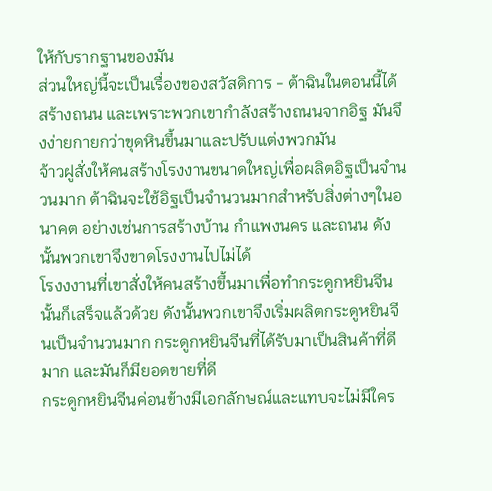ให้กับรากฐานของมัน
ส่วนใหญ่นี้จะเป็นเรื่องของสวัสดิการ - ต้าฉินในตอนนี้ได้สร้างถนน และเพราะพวกเขากำลังสร้างถนนจากอิฐ มันจึงง่ายกายกว่าขุดหินขึ้นมาและปรับแต่งพวกมัน
จ้าวฝูสั่งให้คนสร้างโรงงานขนาดใหญ่เพื่อผลิตอิฐเป็นจำนวนมาก ต้าฉินจะใช้อิฐเป็นจำนวนมากสำหรับสิ่งต่างๆในอนาคต อย่างเช่นการสร้างบ้าน กำแพงนคร และถนน ดังนั้นพวกเขาจึงขาดโรงงานไปไม่ได้
โรงงงานที่เขาสั่งให้คนสร้างขึ้นมาเพื่อทำกระดูกหยินจีนนั้นก็เสร็จแล้วด้วย ดังนั้นพวกเขาจึงเริ่มผลิตกระดูหยินจีนเป็นจำนวนมาก กระดูกหยินจีนที่ได้รับมาเป็นสินค้าที่ดีมาก และมันก็มียอดขายที่ดี
กระดูกหยินจีนค่อนข้างมีเอกลักษณ์และแทบจะไม่มีใคร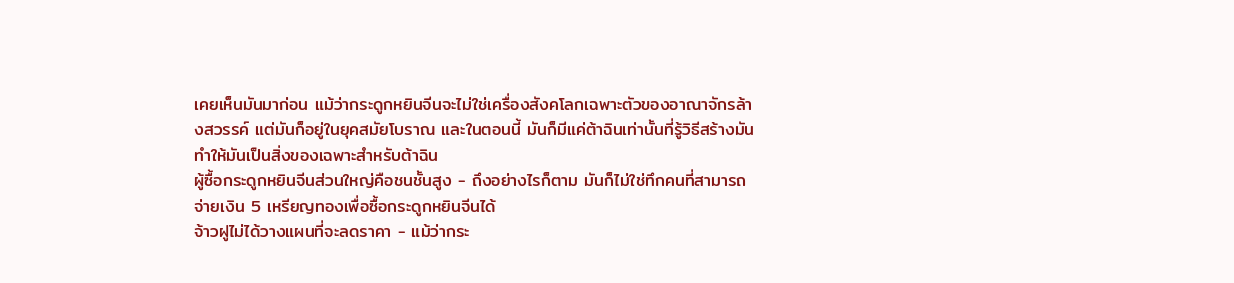เคยเห็นมันมาก่อน แม้ว่ากระดูกหยินจีนจะไม่ใช่เครื่องสังคโลกเฉพาะตัวของอาณาจักรล้างสวรรค์ แต่มันก็อยู่ในยุคสมัยโบราณ และในตอนนี้ มันก็มีแค่ต้าฉินเท่านั้นที่รู้วิธีสร้างมัน ทำให้มันเป็นสิ่งของเฉพาะสำหรับต้าฉิน
ผู้ซื้อกระดูกหยินจีนส่วนใหญ่คือชนชั้นสูง - ถึงอย่างไรก็ตาม มันก็ไม่ใช่ทึกคนที่สามารถจ่ายเงิน 5 เหรียญทองเพื่อซื้อกระดูกหยินจีนได้
จ้าวฝูไม่ได้วางแผนที่จะลดราคา - แม้ว่ากระ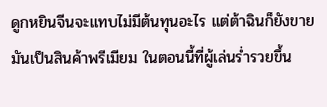ดูกหยินจีนจะแทบไม่มีต้นทุนอะไร แต่ต้าฉินก็ยังขายมันเป็นสินค้าพรีเมียม ในตอนนี้ที่ผู้เล่นร่ำรวยขึ้น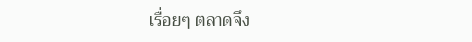เรื่อยๆ ตลาดจึง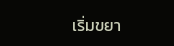เริ่มขยา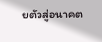ยตัวสู่อนาคต